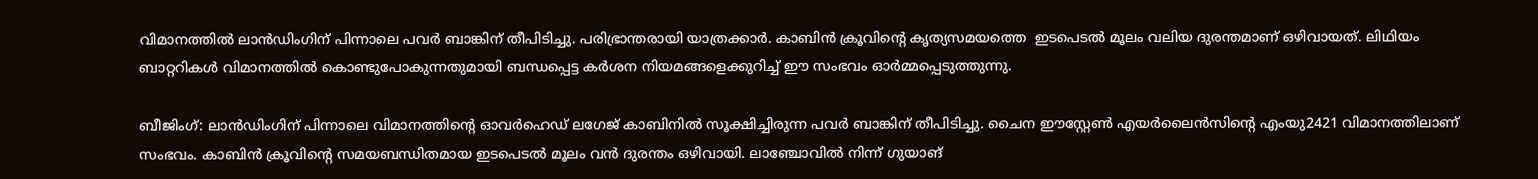വിമാനത്തിൽ ലാൻഡിംഗിന് പിന്നാലെ പവർ ബാങ്കിന് തീപിടിച്ചു. പരിഭ്രാന്തരായി യാത്രക്കാർ. കാബിൻ ക്രൂവിന്‍റെ കൃത്യസമയത്തെ  ഇടപെടൽ മൂലം വലിയ ദുരന്തമാണ് ഒഴിവായത്. ലിഥിയം ബാറ്ററികൾ വിമാനത്തിൽ കൊണ്ടുപോകുന്നതുമായി ബന്ധപ്പെട്ട കർശന നിയമങ്ങളെക്കുറിച്ച് ഈ സംഭവം ഓർമ്മപ്പെടുത്തുന്നു.

ബീജിംഗ്: ലാൻഡിംഗിന് പിന്നാലെ വിമാനത്തിന്റെ ഓവർഹെഡ് ലഗേജ് കാബിനിൽ സൂക്ഷിച്ചിരുന്ന പവർ ബാങ്കിന് തീപിടിച്ചു. ചൈന ഈസ്റ്റേൺ എയർലൈൻസിന്‍റെ എംയു2421 വിമാനത്തിലാണ് സംഭവം. കാബിൻ ക്രൂവിന്‍റെ സമയബന്ധിതമായ ഇടപെടൽ മൂലം വൻ ദുരന്തം ഒഴിവായി. ലാഞ്ചോവിൽ നിന്ന് ഗുയാങ്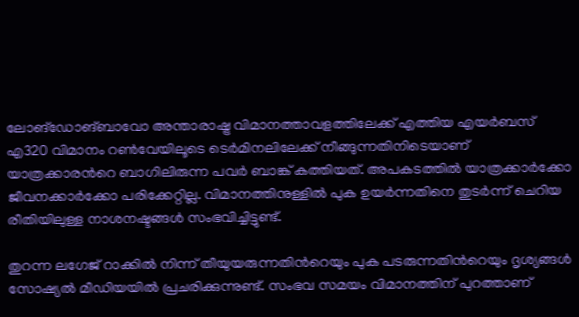ലോങ്‌ഡോങ്ബാവോ അന്താരാഷ്ട്ര വിമാനത്താവളത്തിലേക്ക് എത്തിയ എയർബസ് എ320 വിമാനം റൺവേയിലൂടെ ടെർമിനലിലേക്ക് നീങ്ങുന്നതിനിടെയാണ് യാത്രക്കാരന്‍റെ ബാഗിലിരുന്ന പവർ ബാങ്ക് കത്തിയത്. അപകടത്തിൽ യാത്രക്കാർക്കോ ജീവനക്കാർക്കോ പരിക്കേറ്റില്ല. വിമാനത്തിനുള്ളിൽ പുക ഉയർന്നതിനെ തുടർന്ന് ചെറിയ രീതിയിലുള്ള നാശനഷ്ടങ്ങൾ സംഭവിച്ചിട്ടുണ്ട്.

തുറന്ന ലഗേജ് റാക്കിൽ നിന്ന് തീയുയരുന്നതിന്‍റെയും പുക പടരുന്നതിന്‍റെയും ദൃശ്യങ്ങൾ സോഷ്യൽ മീഡിയയിൽ പ്രചരിക്കുന്നുണ്ട്. സംഭവ സമയം വിമാനത്തിന് പുറത്താണ്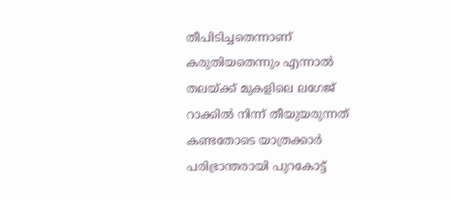തീപിടിച്ചതെന്നാണ് കരുതിയതെന്നും എന്നാൽ തലയ്ക്ക് മുകളിലെ ലഗേജ് റാക്കിൽ നിന്ന് തീയുയരുന്നത് കണ്ടതോടെ യാത്രക്കാർ പരിഭ്രാന്തരായി പുറകോട്ട്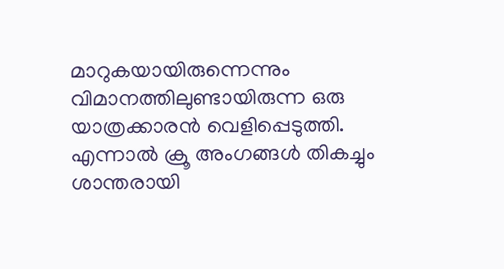മാറുകയായിരുന്നെന്നും വിമാനത്തിലുണ്ടായിരുന്ന ഒരു യാത്രക്കാരൻ വെളിപ്പെടുത്തി. എന്നാൽ ക്രൂ അംഗങ്ങൾ തികച്ചും ശാന്തരായി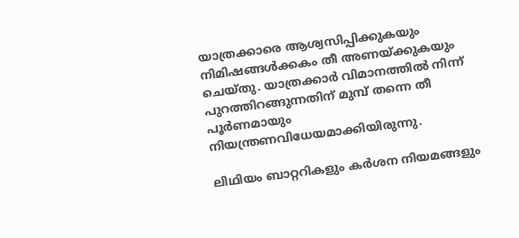യാത്രക്കാരെ ആശ്വസിപ്പിക്കുകയും നിമിഷങ്ങൾക്കകം തീ അണയ്ക്കുകയും ചെയ്തു. യാത്രക്കാർ വിമാനത്തിൽ നിന്ന് പുറത്തിറങ്ങുന്നതിന് മുമ്പ് തന്നെ തീ പൂർണമായും നിയന്ത്രണവിധേയമാക്കിയിരുന്നു.

ലിഥിയം ബാറ്ററികളും കർശന നിയമങ്ങളും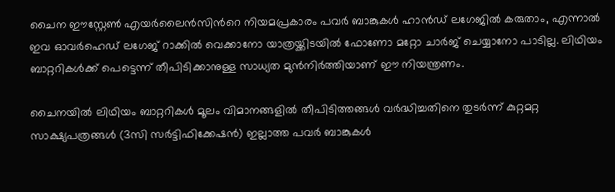ചൈന ഈസ്റ്റേൺ എയർലൈൻസിന്‍റെ നിയമപ്രകാരം പവർ ബാങ്കുകൾ ഹാൻഡ് ലഗേജിൽ കരുതാം, എന്നാൽ ഇവ ഓവർഹെഡ് ലഗേജ് റാക്കിൽ വെക്കാനോ യാത്രയ്ക്കിടയിൽ ഫോണോ മറ്റോ ചാർജ് ചെയ്യാനോ പാടില്ല. ലിഥിയം ബാറ്ററികൾക്ക് പെട്ടെന്ന് തീപിടിക്കാനുള്ള സാധ്യത മുൻനിർത്തിയാണ് ഈ നിയന്ത്രണം.

ചൈനയിൽ ലിഥിയം ബാറ്ററികൾ മൂലം വിമാനങ്ങളിൽ തീപിടിത്തങ്ങൾ വർദ്ധിച്ചതിനെ തുടർന്ന് കുറ്റമറ്റ സാക്ഷ്യപത്രങ്ങൾ (3സി സർട്ടിഫിക്കേഷൻ) ഇല്ലാത്ത പവർ ബാങ്കുകൾ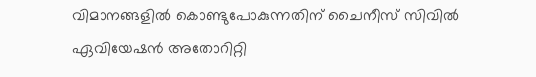വിമാനങ്ങളിൽ കൊണ്ടുപോകുന്നതിന് ചൈനീസ് സിവിൽ ഏവിയേഷൻ അതോറിറ്റി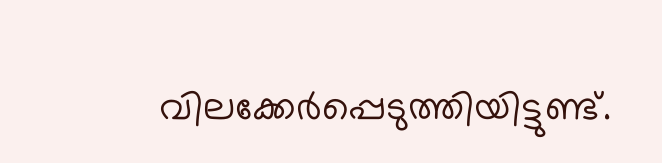വിലക്കേർപ്പെടുത്തിയിട്ടുണ്ട്.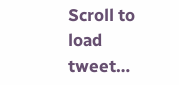Scroll to load tweet…